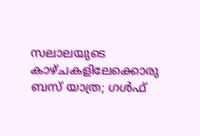സലാലയുടെ കാഴ്ചകളിലേക്കൊരു ബസ് യാത്ര; ഗൾഫ്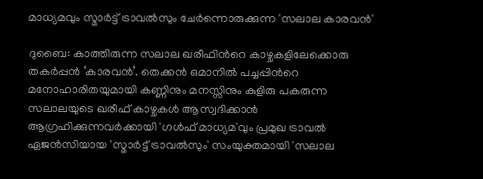മാധ്യമവും സ്മാർട്ട് ട്രാവൽസും ചേർന്നൊരുക്കുന്ന 'സലാല കാരവൻ'

ദുബൈ: കാത്തിരുന്ന സലാല ഖരീഫിന്‍റെ കാഴ്ചകളിലേക്കൊരു തകർപ്പൻ ‘കാരവൻ’. തെക്കൻ ഒമാനിൽ പച്ചപ്പിന്‍റെ മനോഹാരിതയുമായി കണ്ണിനും മനസ്സിനും കുളിരു പകരുന്ന സലാലയുടെ ഖരീഫ് കാഴ്ചകൾ ആസ്വദിക്കാൻ ആഗ്രഹിക്കുന്നവർക്കായി 'ഗൾഫ് മാധ്യമ'വും പ്രമുഖ ട്രാവൽ ഏജൻസിയായ 'സ്മാർട്ട് ട്രാവൽസും' സംയുക്തമായി 'സലാല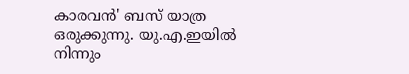കാരവൻ' ബസ് യാത്ര ഒരുക്കുന്നു. യു.എ.ഇയിൽ നിന്നും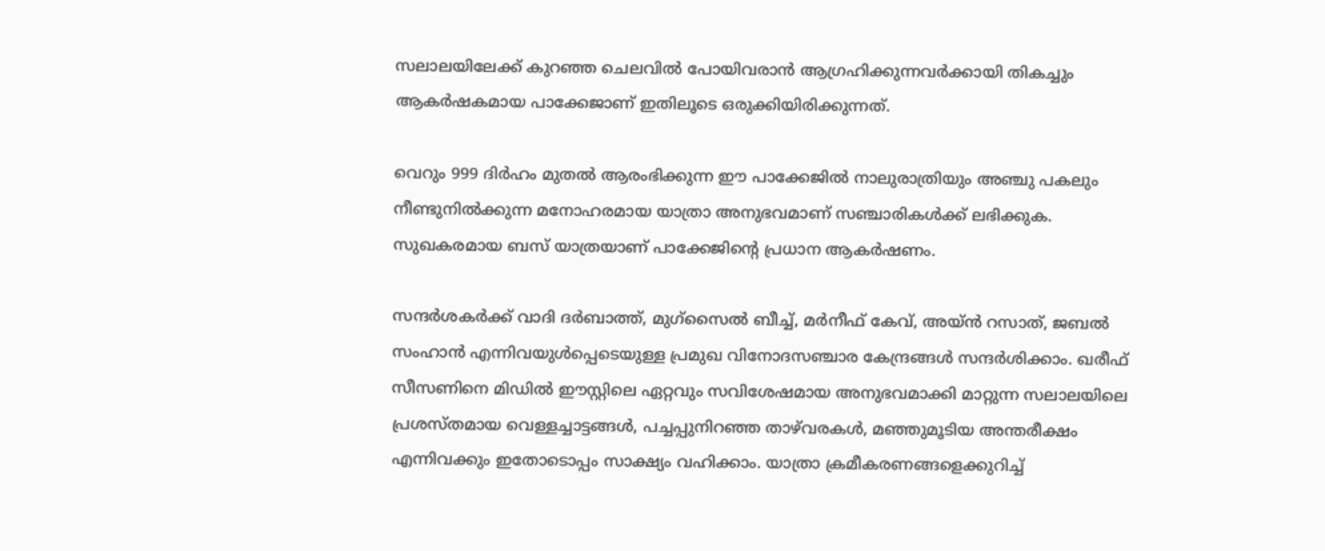സലാലയിലേക്ക് കുറഞ്ഞ ചെലവിൽ പോയിവരാൻ ആഗ്രഹിക്കുന്നവർക്കായി തികച്ചും ആകർഷകമായ പാക്കേജാണ് ഇതിലൂടെ ഒരുക്കിയിരിക്കുന്നത്.

വെറും 999 ദിർഹം മുതൽ ആരംഭിക്കുന്ന ഈ പാക്കേജിൽ നാലുരാത്രിയും അഞ്ചു പകലും നീണ്ടുനിൽക്കുന്ന മനോഹരമായ യാത്രാ അനുഭവമാണ് സഞ്ചാരികൾക്ക് ലഭിക്കുക. സുഖകരമായ ബസ് യാത്രയാണ് പാക്കേജിന്റെ പ്രധാന ആകർഷണം.

സന്ദർശകർക്ക് വാദി ദർബാത്ത്, മുഗ്‌സൈൽ ബീച്ച്, മർനീഫ് കേവ്, അയ്ൻ റസാത്, ജബൽ സംഹാൻ എന്നിവയുൾപ്പെടെയുള്ള പ്രമുഖ വിനോദസഞ്ചാര കേന്ദ്രങ്ങൾ സന്ദർശിക്കാം. ഖരീഫ് സീസണിനെ മിഡിൽ ഈസ്റ്റിലെ ഏറ്റവും സവിശേഷമായ അനുഭവമാക്കി മാറ്റുന്ന സലാലയിലെ പ്രശസ്തമായ വെള്ളച്ചാട്ടങ്ങൾ, പച്ചപ്പുനിറഞ്ഞ താഴ്‌വരകൾ, മഞ്ഞുമൂടിയ അന്തരീക്ഷം എന്നിവക്കും ഇതോടൊപ്പം സാക്ഷ്യം വഹിക്കാം. യാത്രാ ക്രമീകരണങ്ങളെക്കുറിച്ച്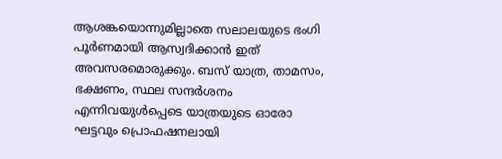ആശങ്കയൊന്നുമില്ലാതെ സലാലയുടെ ഭംഗി പൂർണമായി ആസ്വദിക്കാൻ ഇത് അവസരമൊരുക്കും. ബസ് യാത്ര, താമസം, ഭക്ഷണം, സ്ഥല സന്ദർശനം എന്നിവയുൾപ്പെടെ യാത്രയുടെ ഓരോ ഘട്ടവും പ്രൊഫഷനലായി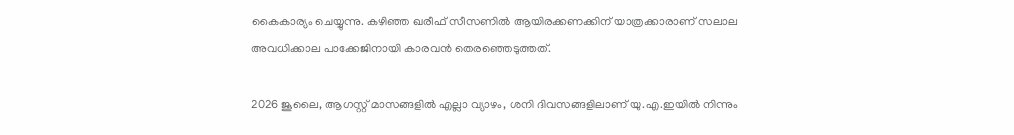കൈകാര്യം ചെയ്യുന്നു. കഴിഞ്ഞ ഖരീഫ് സീസണിൽ ആയിരക്കണക്കിന് യാത്രക്കാരാണ് സലാല അവധിക്കാല പാക്കേജിനായി കാരവൻ തെരഞ്ഞെടുത്തത്.

2026 ജൂലൈ, ആഗസ്റ്റ് മാസങ്ങളിൽ എല്ലാ വ്യാഴം, ശനി ദിവസങ്ങളിലാണ് യു.എ.ഇയിൽ നിന്നും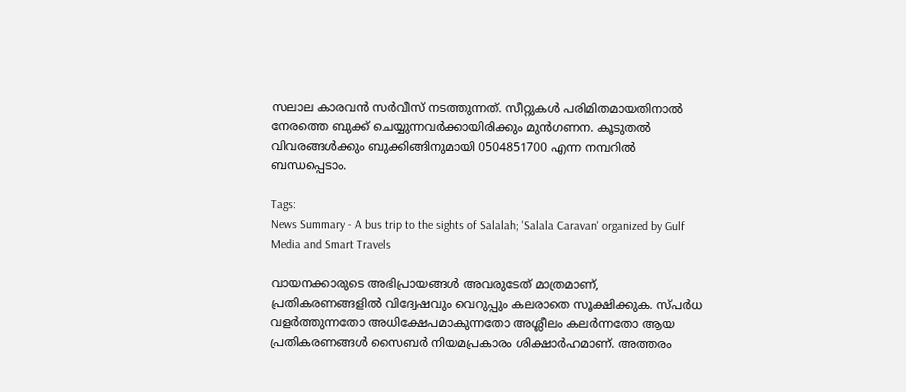സലാല കാരവൻ സർവീസ് നടത്തുന്നത്. സീറ്റുകൾ പരിമിതമായതിനാൽ നേരത്തെ ബുക്ക് ചെയ്യുന്നവർക്കായിരിക്കും മുൻഗണന. കൂടുതൽ വിവരങ്ങൾക്കും ബുക്കിങ്ങിനുമായി 0504851700 എന്ന നമ്പറിൽ ബന്ധപ്പെടാം.

Tags:
News Summary - A bus trip to the sights of Salalah; 'Salala Caravan' organized by Gulf Media and Smart Travels

വായനക്കാരുടെ അഭിപ്രായങ്ങള്‍ അവരുടേത് മാത്രമാണ്, പ്രതികരണങ്ങളിൽ വിദ്വേഷവും വെറുപ്പും കലരാതെ സൂക്ഷിക്കുക. സ്പർധ വളർത്തുന്നതോ അധിക്ഷേപമാകുന്നതോ അശ്ലീലം കലർന്നതോ ആയ പ്രതികരണങ്ങൾ സൈബർ നിയമപ്രകാരം ശിക്ഷാർഹമാണ്. അത്തരം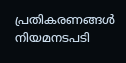പ്രതികരണങ്ങൾ നിയമനടപടി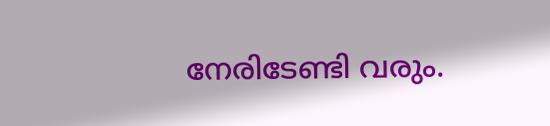നേരിടേണ്ടി വരും.